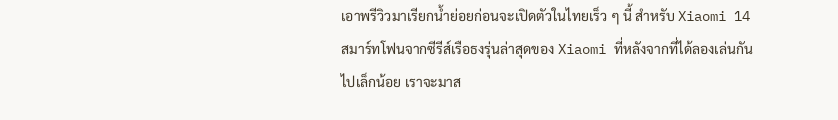เอาพรีวิวมาเรียกน้ำย่อยก่อนจะเปิดตัวในไทยเร็ว ๆ นี้ สำหรับ Xiaomi 14 สมาร์ทโฟนจากซีรีส์เรือธงรุ่นล่าสุดของ Xiaomi ที่หลังจากที่ได้ลองเล่นกันไปเล็กน้อย เราจะมาส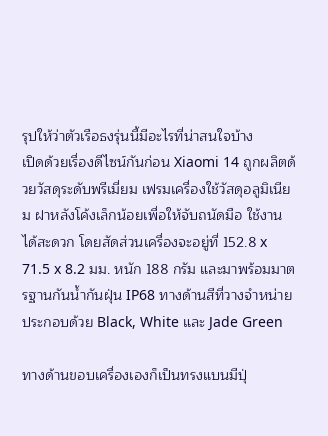รุปให้ว่าตัวเรือธงรุ่นนี้มีอะไรที่น่าสนใจบ้าง
เปิดด้วยเรื่องดีไซน์กันก่อน Xiaomi 14 ถูกผลิตด้วยวัสดุระดับพรีเมี่ยม เฟรมเครื่องใช้วัสดุอลูมิเนียม ฝาหลังโค้งเล็กน้อยเพื่อให้จับถนัดมือ ใช้งานได้สะดวก โดยสัดส่วนเครื่องจะอยู่ที่ 152.8 x 71.5 x 8.2 มม. หนัก 188 กรัม และมาพร้อมมาตรฐานกันน้ำกันฝุ่น IP68 ทางด้านสีที่วางจำหน่ายประกอบด้วย Black, White และ Jade Green

ทางด้านขอบเครื่องเองก็เป็นทรงแบนมีปุ่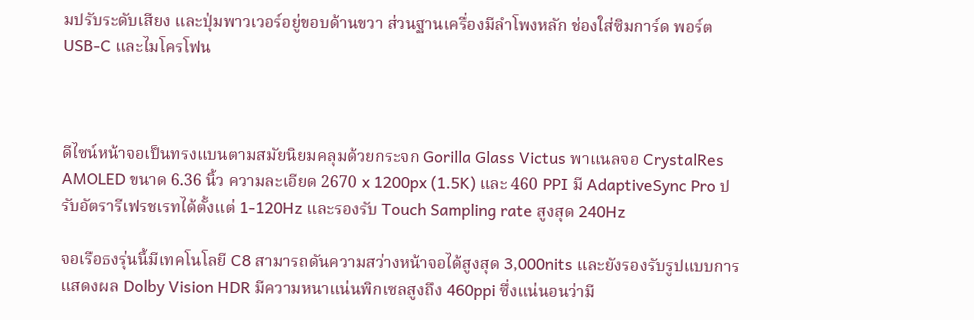มปรับระดับเสียง และปุ่มพาวเวอร์อยู่ขอบด้านขวา ส่วนฐานเครื่องมีลำโพงหลัก ช่องใส่ซิมการ์ด พอร์ต USB-C และไมโครโฟน



ดีไซน์หน้าจอเป็นทรงแบนตามสมัยนิยมคลุมด้วยกระจก Gorilla Glass Victus พาแนลจอ CrystalRes AMOLED ขนาด 6.36 นิ้ว ความละเอียด 2670 x 1200px (1.5K) และ 460 PPI มี AdaptiveSync Pro ปรับอัตรารีเฟรชเรทได้ตั้งแต่ 1-120Hz และรองรับ Touch Sampling rate สูงสุด 240Hz

จอเรือธงรุ่นนี้มีเทคโนโลยี C8 สามารถดันความสว่างหน้าจอได้สูงสุด 3,000nits และยังรองรับรูปแบบการแสดงผล Dolby Vision HDR มีความหนาแน่นพิกเซลสูงถึง 460ppi ซึ่งแน่นอนว่ามี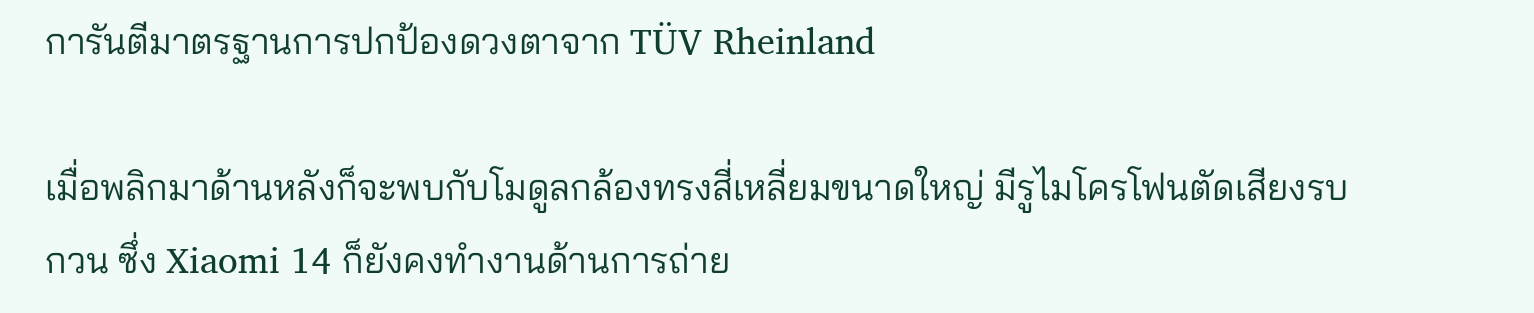การันตีมาตรฐานการปกป้องดวงตาจาก TÜV Rheinland

เมื่อพลิกมาด้านหลังก็จะพบกับโมดูลกล้องทรงสี่เหลี่ยมขนาดใหญ่ มีรูไมโครโฟนตัดเสียงรบกวน ซึ่ง Xiaomi 14 ก็ยังคงทำงานด้านการถ่าย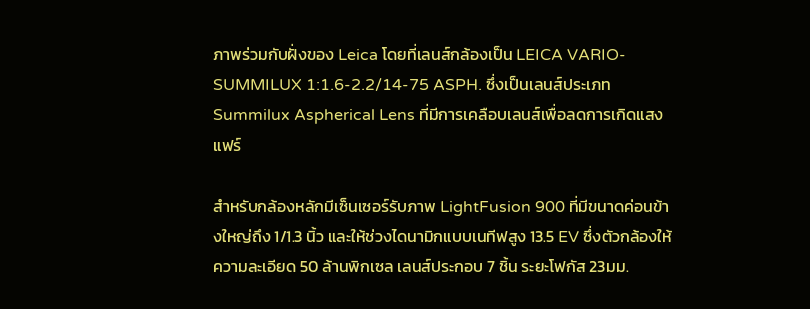ภาพร่วมกับฝั่งของ Leica โดยที่เลนส์กล้องเป็น LEICA VARIO-SUMMILUX 1:1.6-2.2/14-75 ASPH. ซึ่งเป็นเลนส์ประเภท Summilux Aspherical Lens ที่มีการเคลือบเลนส์เพื่อลดการเกิดแสงแฟร์

สำหรับกล้องหลักมีเซ็นเซอร์รับภาพ LightFusion 900 ที่มีขนาดค่อนข้างใหญ่ถึง 1/1.3 นิ้ว และให้ช่วงไดนามิกแบบเนทีฟสูง 13.5 EV ซึ่งตัวกล้องให้ความละเอียด 50 ล้านพิกเซล เลนส์ประกอบ 7 ชิ้น ระยะโฟกัส 23มม.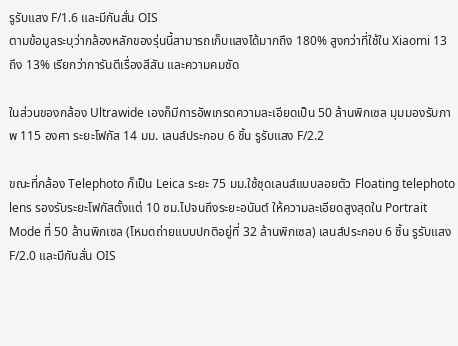รูรับแสง F/1.6 และมีกันสั่น OIS
ตามข้อมูลระบุว่ากล้องหลักของรุ่นนี้สามารถเก็บแสงได้มากถึง 180% สูงกว่าที่ใช้ใน Xiaomi 13 ถึง 13% เรียกว่าการันตีเรื่องสีสัน และความคมชัด

ในส่วนของกล้อง Ultrawide เองก็มีการอัพเกรดความละเอียดเป็น 50 ล้านพิกเซล มุมมองรับภาพ 115 องศา ระยะโฟกัส 14 มม. เลนส์ประกอบ 6 ชิ้น รูรับแสง F/2.2

ขณะที่กล้อง Telephoto ก็เป็น Leica ระยะ 75 มม.ใช้ชุดเลนส์แบบลอยตัว Floating telephoto lens รองรับระยะโฟกัสตั้งแต่ 10 ซม.ไปจนถึงระยะอนันต์ ให้ความละเอียดสูงสุดใน Portrait Mode ที่ 50 ล้านพิกเซล (โหมดถ่ายแบบปกติอยู่ที่ 32 ล้านพิกเซล) เลนส์ประกอบ 6 ชิ้น รูรับแสง F/2.0 และมีกันสั่น OIS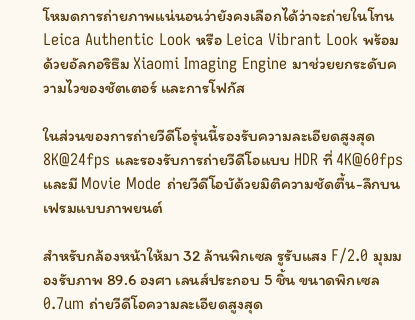โหมดการถ่ายภาพแน่นอนว่ายังคงเลือกได้ว่าจะถ่ายในโทน Leica Authentic Look หรือ Leica Vibrant Look พร้อมด้วยอัลกอริธึม Xiaomi Imaging Engine มาช่วยยกระดับความไวของชัตเตอร์ และการโฟกัส

ในส่วนของการถ่ายวีดีโอรุ่นนี้รองรับความละเอียดสูงสุด 8K@24fps และรองรับการถ่ายวีดีโอแบบ HDR ที่ 4K@60fps และมี Movie Mode ถ่ายวีดีโอบัด้วยมิติความชัดตื้น-ลึกบนเฟรมแบบภาพยนต์

สำหรับกล้องหน้าให้มา 32 ล้านพิกเซล รูรับแสง F/2.0 มุมมองรับภาพ 89.6 องศา เลนส์ประกอบ 5 ชิ้น ขนาดพิกเซล 0.7um ถ่ายวีดีโอความละเอียดสูงสุด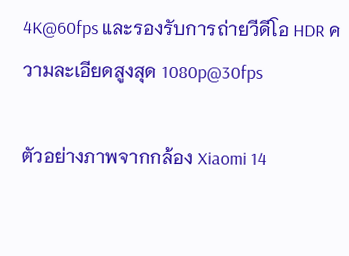4K@60fps และรองรับการถ่ายวีดีโอ HDR ความละเอียดสูงสุด 1080p@30fps

ตัวอย่างภาพจากกล้อง Xiaomi 14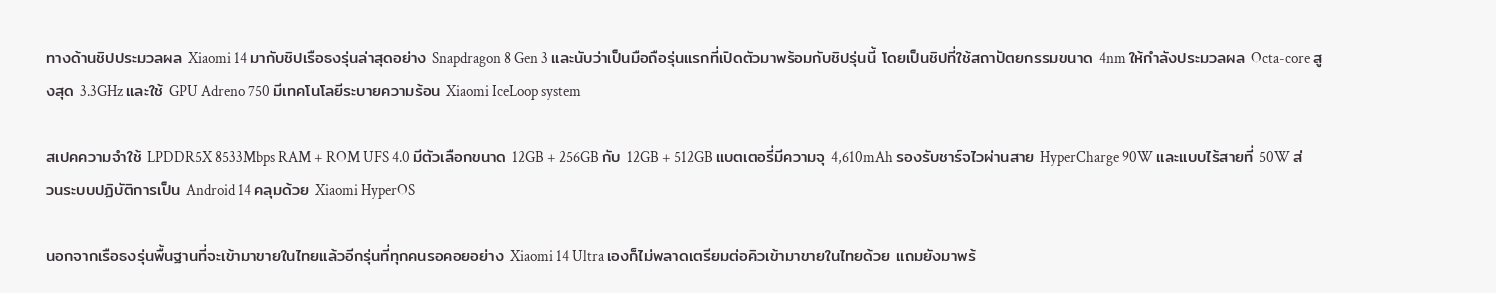ทางด้านชิปประมวลผล Xiaomi 14 มากับชิปเรือธงรุ่นล่าสุดอย่าง Snapdragon 8 Gen 3 และนับว่าเป็นมือถือรุ่นแรกที่เปิดตัวมาพร้อมกับชิปรุ่นนี้ โดยเป็นชิปที่ใช้สถาปัตยกรรมขนาด 4nm ให้กำลังประมวลผล Octa-core สูงสุด 3.3GHz และใช้ GPU Adreno 750 มีเทคโนโลยีระบายความร้อน Xiaomi IceLoop system

สเปคความจำใช้ LPDDR5X 8533Mbps RAM + ROM UFS 4.0 มีตัวเลือกขนาด 12GB + 256GB กับ 12GB + 512GB แบตเตอรี่มีความจุ 4,610mAh รองรับชาร์จไวผ่านสาย HyperCharge 90W และแบบไร้สายที่ 50W ส่วนระบบปฏิบัติการเป็น Android 14 คลุมด้วย Xiaomi HyperOS

นอกจากเรือธงรุ่นพื้นฐานที่จะเข้ามาขายในไทยแล้วอีกรุ่นที่ทุกคนรอคอยอย่าง Xiaomi 14 Ultra เองก็ไม่พลาดเตรียมต่อคิวเข้ามาขายในไทยด้วย แถมยังมาพร้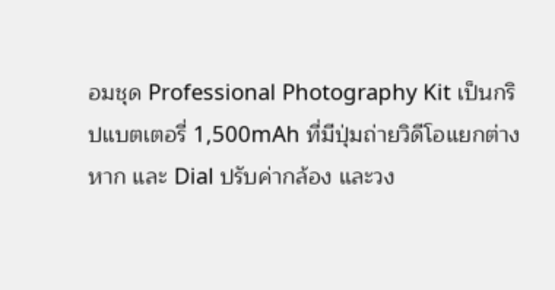อมชุด Professional Photography Kit เป็นกริปแบตเตอรี่ 1,500mAh ที่มีปุ่มถ่ายวิดีโอแยกต่างหาก และ Dial ปรับค่ากล้อง และวง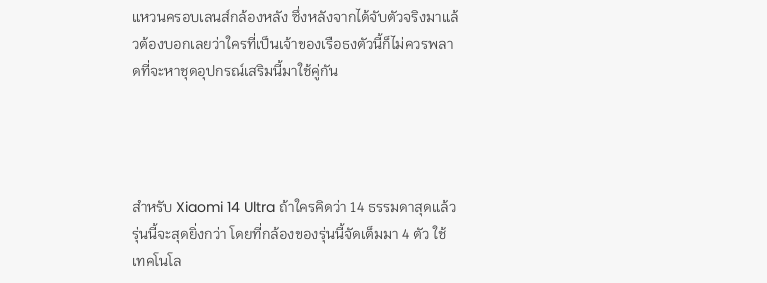แหวนครอบเลนส์กล้องหลัง ซึ่งหลังจากได้จับตัวจริงมาแล้วต้องบอกเลยว่าใครที่เป็นเจ้าของเรือธงตัวนี้ก็ไม่ควรพลาดที่จะหาชุดอุปกรณ์เสริมนี้มาใช้คู่กัน




สำหรับ Xiaomi 14 Ultra ถ้าใครคิดว่า 14 ธรรมดาสุดแล้ว รุ่นนี้จะสุดยิ่งกว่า โดยที่กล้องของรุ่นนี้จัดเต็มมา 4 ตัว ใช้เทคโนโล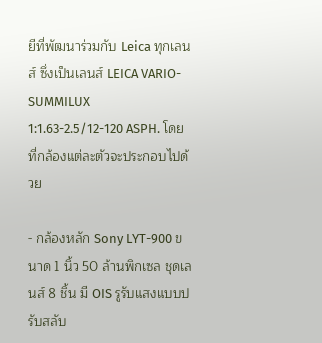ยีที่พัฒนาร่วมกับ Leica ทุกเลนส์ ซึ่งเป็นเลนส์ LEICA VARIO-SUMMILUX 1:1.63-2.5/12-120 ASPH. โดยที่กล้องแต่ละตัวจะประกอบไปด้วย

- กล้องหลัก Sony LYT-900 ขนาด 1 นิ้ว 50 ล้านพิกเซล ชุดเลนส์ 8 ชิ้น มี OIS รูรับแสงแบบปรับสลับ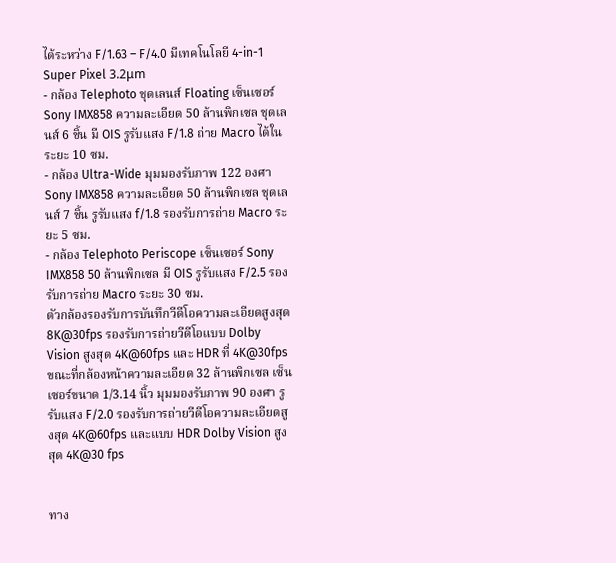ได้ระหว่าง F/1.63 – F/4.0 มีเทคโนโลยี 4-in-1 Super Pixel 3.2μm
- กล้อง Telephoto ชุดเลนส์ Floating เซ็นเซอร์ Sony IMX858 ความละเอียด 50 ล้านพิกเซล ชุดเลนส์ 6 ชิ้น มี OIS รูรับแสง F/1.8 ถ่าย Macro ได้ในระยะ 10 ซม.
- กล้อง Ultra-Wide มุมมองรับภาพ 122 องศา Sony IMX858 ความละเอียด 50 ล้านพิกเซล ชุดเลนส์ 7 ชิ้น รูรับแสง f/1.8 รองรับการถ่าย Macro ระยะ 5 ซม.
- กล้อง Telephoto Periscope เซ็นเซอร์ Sony IMX858 50 ล้านพิกเซล มี OIS รูรับแสง F/2.5 รองรับการถ่าย Macro ระยะ 30 ซม.
ตัวกล้องรองรับการบันทึกวีดีโอความละเอียดสูงสุด 8K@30fps รองรับการถ่ายวีดีโอแบบ Dolby Vision สูงสุด 4K@60fps และ HDR ที่ 4K@30fps
ขณะที่กล้องหน้าความละเอียด 32 ล้านพิกเซล เซ็นเซอร์ขนาด 1/3.14 นิ้ว มุมมองรับภาพ 90 องศา รูรับแสง F/2.0 รองรับการถ่ายวีดีโอความละเอียดสูงสุด 4K@60fps และแบบ HDR Dolby Vision สูงสุด 4K@30 fps


ทาง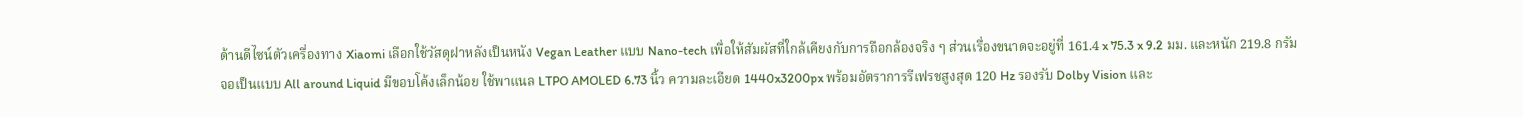ด้านดีไซน์ตัวเครื่องทาง Xiaomi เลือกใช้วัสดุฝาหลังเป็นหนัง Vegan Leather แบบ Nano-tech เพื่อให้สัมผัสที่ใกล้เคียงกับการถือกล้องจริง ๆ ส่วนเรื่องขนาดจะอยู่ที่ 161.4 x 75.3 x 9.2 มม. และหนัก 219.8 กรัม
จอเป็นแบบ All around Liquid มีขอบโค้งเล็กน้อย ใช้พาแนล LTPO AMOLED 6.73 นิ้ว ความละเอียด 1440x3200px พร้อมอัตราการรีเฟรชสูงสุด 120 Hz รองรับ Dolby Vision และ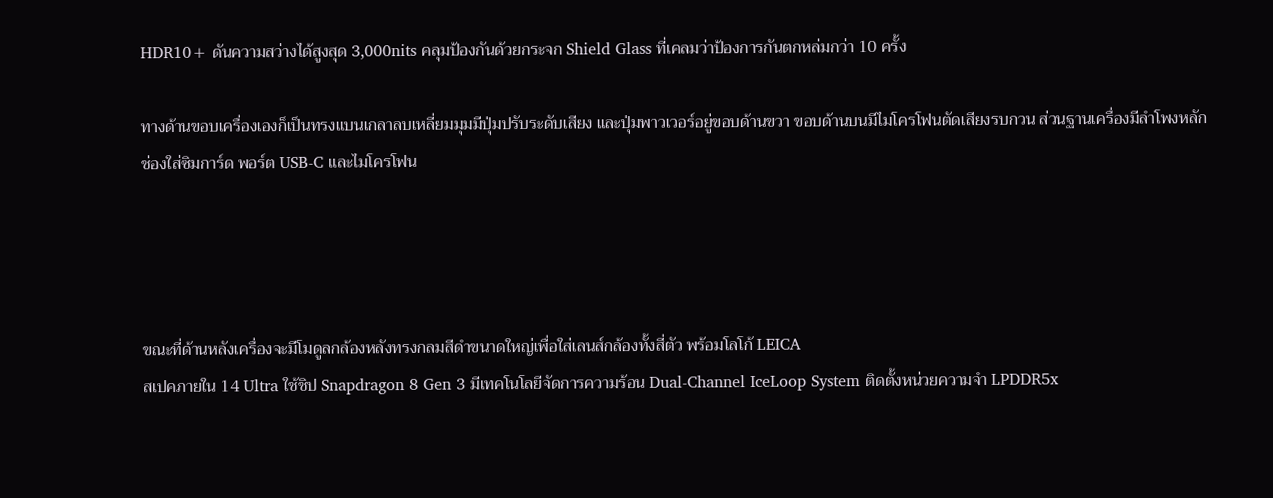HDR10+ ดันความสว่างได้สูงสุด 3,000nits คลุมป้องกันด้วยกระจก Shield Glass ที่เคลมว่าป้องการกันตกหล่มกว่า 10 ครั้ง

ทางด้านขอบเครื่องเองก็เป็นทรงแบนเกลาลบเหลี่ยมมุมมีปุ่มปรับระดับเสียง และปุ่มพาวเวอร์อยู่ขอบด้านขวา ขอบด้านบนมีไมโครโฟนตัดเสียงรบกวน ส่วนฐานเครื่องมีลำโพงหลัก ช่องใส่ซิมการ์ด พอร์ต USB-C และไมโครโฟน




ขณะที่ด้านหลังเครื่องจะมีโมดูลกล้องหลังทรงกลมสีดำขนาดใหญ่เพื่อใส่เลนส์กล้องทั้งสี่ตัว พร้อมโลโก้ LEICA
สเปคภายใน 14 Ultra ใช้ชิป Snapdragon 8 Gen 3 มีเทคโนโลยีจัดการความร้อน Dual-Channel IceLoop System ติดตั้งหน่วยความจำ LPDDR5x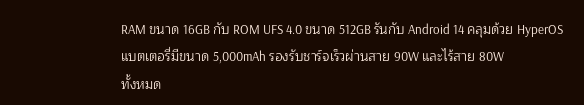RAM ขนาด 16GB กับ ROM UFS 4.0 ขนาด 512GB รันกับ Android 14 คลุมด้วย HyperOS แบตเตอรี่มีขนาด 5,000mAh รองรับชาร์จเร็วผ่านสาย 90W และไร้สาย 80W
ทั้งหมด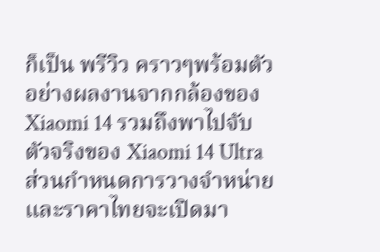ก็เป็น พรีวิว คราวๆพร้อมตัวอย่างผลงานจากกล้องของ Xiaomi 14 รวมถึงพาไปจับตัวจริงของ Xiaomi 14 Ultra ส่วนกำหนดการวางจำหน่าย และราคาไทยจะเปิดมา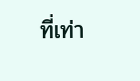ที่เท่า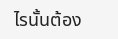ไรนั้นต้อง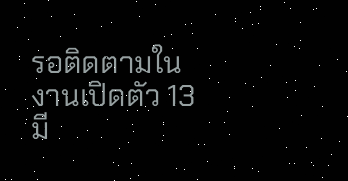รอติดตามในงานเปิดตัว 13 มี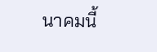นาคมนี้